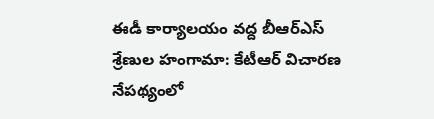ఈడీ కార్యాలయం వద్ద బీఆర్‌ఎస్ శ్రేణుల హంగామా: కేటీఆర్‌ విచారణ నేపథ్యంలో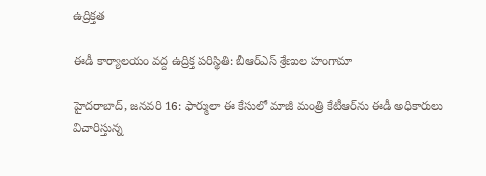ఉద్రిక్తత

ఈడీ కార్యాలయం వద్ద ఉద్రిక్త పరిస్థితి: బీఆర్‌ఎస్ శ్రేణుల హంగామా

హైదరాబాద్, జనవరి 16: ఫార్ములా ఈ కేసులో మాజీ మంత్రి కేటీఆర్‌ను ఈడీ అధికారులు విచారిస్తున్న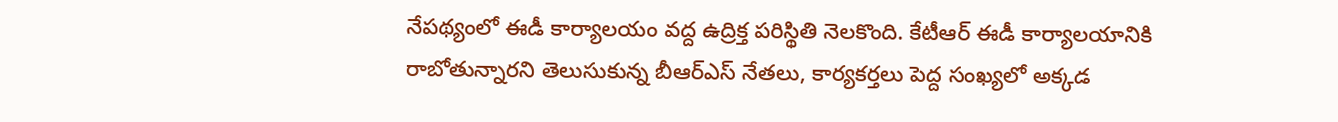నేపథ్యంలో ఈడీ కార్యాలయం వద్ద ఉద్రిక్త పరిస్థితి నెలకొంది. కేటీఆర్‌ ఈడీ కార్యాలయానికి రాబోతున్నారని తెలుసుకున్న బీఆర్‌ఎస్‌ నేతలు, కార్యకర్తలు పెద్ద సంఖ్యలో అక్కడ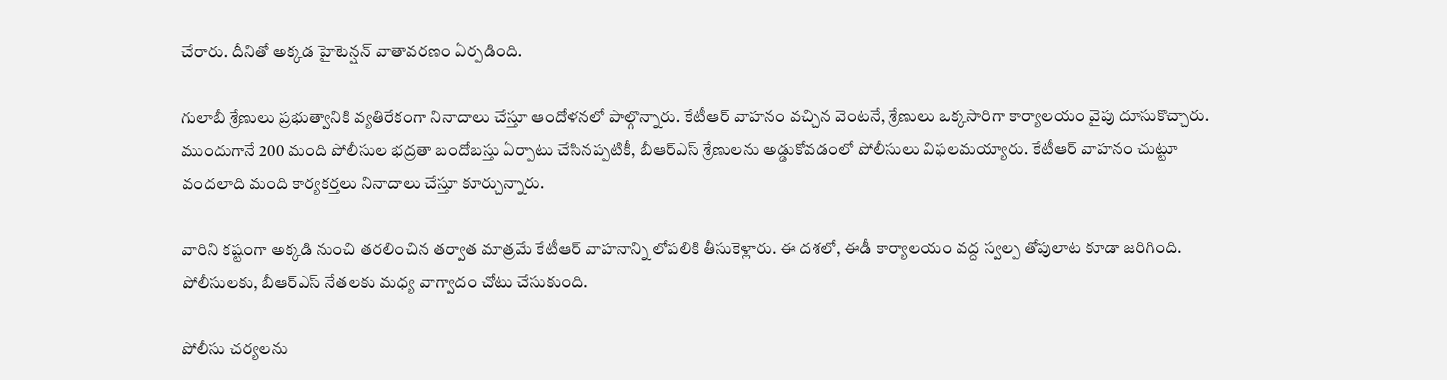చేరారు. దీనితో అక్కడ హైటెన్షన్ వాతావరణం ఏర్పడింది.

గులాబీ శ్రేణులు ప్రభుత్వానికి వ్యతిరేకంగా నినాదాలు చేస్తూ ఆందోళనలో పాల్గొన్నారు. కేటీఆర్ వాహనం వచ్చిన వెంటనే, శ్రేణులు ఒక్కసారిగా కార్యాలయం వైపు దూసుకొచ్చారు. ముందుగానే 200 మంది పోలీసుల భద్రతా బందోబస్తు ఏర్పాటు చేసినప్పటికీ, బీఆర్‌ఎస్ శ్రేణులను అడ్డుకోవడంలో పోలీసులు విఫలమయ్యారు. కేటీఆర్ వాహనం చుట్టూ వందలాది మంది కార్యకర్తలు నినాదాలు చేస్తూ కూర్చున్నారు.

వారిని కష్టంగా అక్కడి నుంచి తరలించిన తర్వాత మాత్రమే కేటీఆర్ వాహనాన్ని లోపలికి తీసుకెళ్లారు. ఈ దశలో, ఈడీ కార్యాలయం వద్ద స్వల్ప తోపులాట కూడా జరిగింది. పోలీసులకు, బీఆర్‌ఎస్ నేతలకు మధ్య వాగ్వాదం చోటు చేసుకుంది.

పోలీసు చర్యలను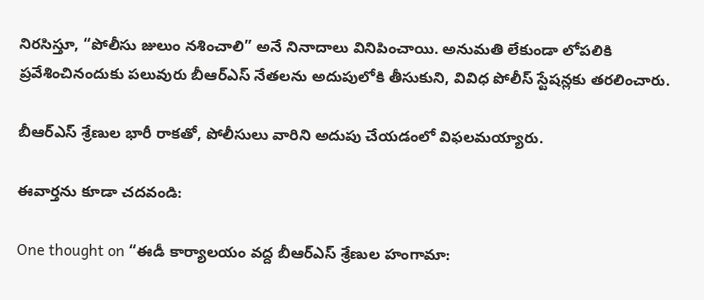నిరసిస్తూ, “పోలీసు జులుం నశించాలి” అనే నినాదాలు వినిపించాయి. అనుమతి లేకుండా లోపలికి ప్రవేశించినందుకు పలువురు బీఆర్ఎస్ నేతలను అదుపులోకి తీసుకుని, వివిధ పోలీస్ స్టేషన్లకు తరలించారు.

బీఆర్‌ఎస్ శ్రేణుల భారీ రాకతో, పోలీసులు వారిని అదుపు చేయడంలో విఫలమయ్యారు.

ఈవార్తను కూడా చదవండి:

One thought on “ఈడీ కార్యాలయం వద్ద బీఆర్‌ఎస్ శ్రేణుల హంగామా: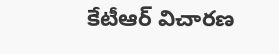కేటీఆర్‌ విచారణ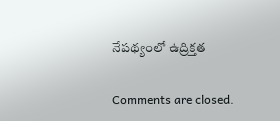నేపథ్యంలో ఉద్రిక్తత

Comments are closed.